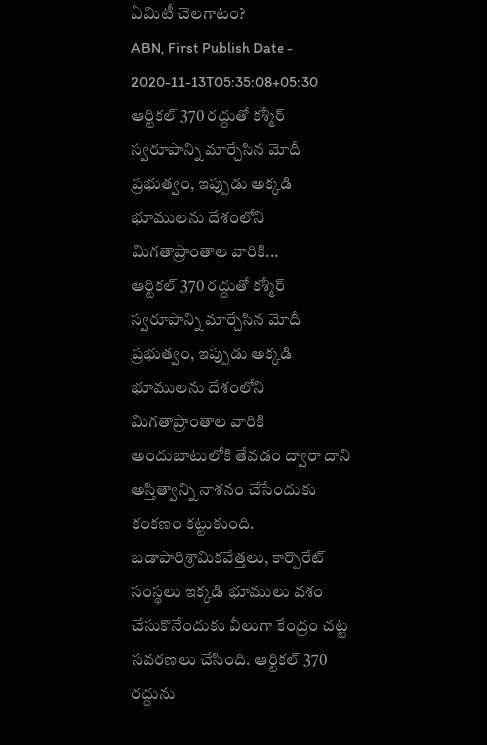ఏమిటీ చెలగాటం?
ABN, First Publish Date - 2020-11-13T05:35:08+05:30
ఆర్టికల్ 370 రద్దుతో కశ్మీర్ స్వరూపాన్ని మార్చేసిన మోదీ ప్రభుత్వం, ఇప్పుడు అక్కడి భూములను దేశంలోని మిగతాప్రాంతాల వారికి...
ఆర్టికల్ 370 రద్దుతో కశ్మీర్ స్వరూపాన్ని మార్చేసిన మోదీ ప్రభుత్వం, ఇప్పుడు అక్కడి భూములను దేశంలోని మిగతాప్రాంతాల వారికి అందుబాటులోకి తేవడం ద్వారా దాని అస్తిత్వాన్ని నాశనం చేసేందుకు కంకణం కట్టుకుంది. బడాపారిశ్రామికవేత్తలు, కార్పొరేట్ సంస్థలు ఇక్కడి భూములు వశం చేసుకొనేందుకు వీలుగా కేంద్రం చట్ట సవరణలు చేసింది. ఆర్టికల్ 370 రద్దును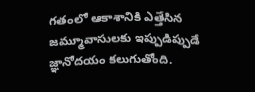గతంలో ఆకాశానికి ఎత్తేసిన జమ్మూవాసులకు ఇప్పుడిప్పుడే జ్ఞానోదయం కలుగుతోంది.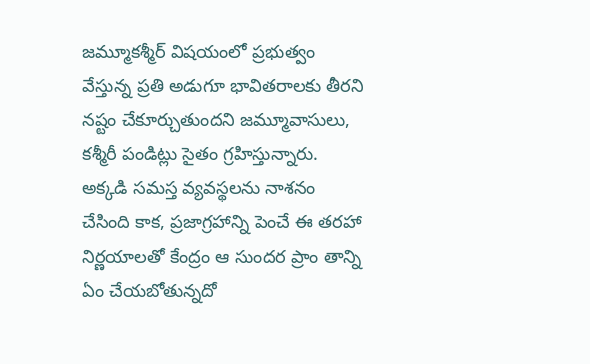జమ్మూకశ్మీర్ విషయంలో ప్రభుత్వం వేస్తున్న ప్రతి అడుగూ భావితరాలకు తీరని నష్టం చేకూర్చుతుందని జమ్మూవాసులు, కశ్మీరీ పండిట్లు సైతం గ్రహిస్తున్నారు. అక్కడి సమస్త వ్యవస్థలను నాశనం చేసింది కాక, ప్రజాగ్రహాన్ని పెంచే ఈ తరహా నిర్ణయాలతో కేంద్రం ఆ సుందర ప్రాం తాన్ని ఏం చేయబోతున్నదో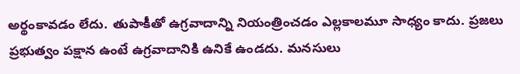అర్థంకావడం లేదు. తుపాకీతో ఉగ్రవాదాన్ని నియంత్రించడం ఎల్లకాలమూ సాధ్యం కాదు. ప్రజలు ప్రభుత్వం పక్షాన ఉంటే ఉగ్రవాదానికి ఉనికే ఉండదు. మనసులు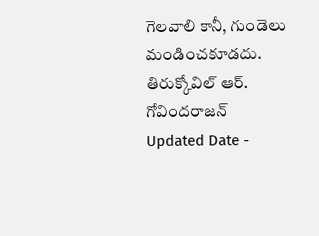గెలవాలి కానీ, గుండెలు మండించకూడదు.
తిరుక్కోవిల్ ఆర్. గోవిందరాజన్
Updated Date -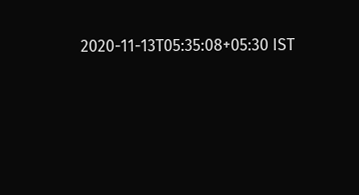2020-11-13T05:35:08+05:30 IST